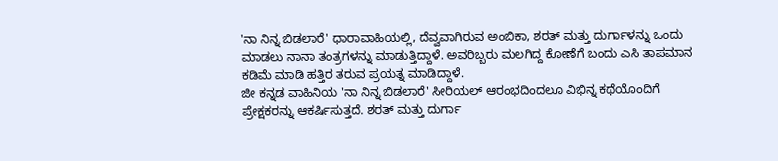'ನಾ ನಿನ್ನ ಬಿಡಲಾರೆ' ಧಾರಾವಾಹಿಯಲ್ಲಿ, ದೆವ್ವವಾಗಿರುವ ಅಂಬಿಕಾ, ಶರತ್ ಮತ್ತು ದುರ್ಗಾಳನ್ನು ಒಂದು ಮಾಡಲು ನಾನಾ ತಂತ್ರಗಳನ್ನು ಮಾಡುತ್ತಿದ್ದಾಳೆ. ಅವರಿಬ್ಬರು ಮಲಗಿದ್ದ ಕೋಣೆಗೆ ಬಂದು ಎಸಿ ತಾಪಮಾನ ಕಡಿಮೆ ಮಾಡಿ ಹತ್ತಿರ ತರುವ ಪ್ರಯತ್ನ ಮಾಡಿದ್ದಾಳೆ.
ಜೀ ಕನ್ನಡ ವಾಹಿನಿಯ 'ನಾ ನಿನ್ನ ಬಿಡಲಾರೆ' ಸೀರಿಯಲ್ ಆರಂಭದಿಂದಲೂ ವಿಭಿನ್ನ ಕಥೆಯೊಂದಿಗೆ ಪ್ರೇಕ್ಷಕರನ್ನು ಆಕರ್ಷಿಸುತ್ತದೆ. ಶರತ್ ಮತ್ತು ದುರ್ಗಾ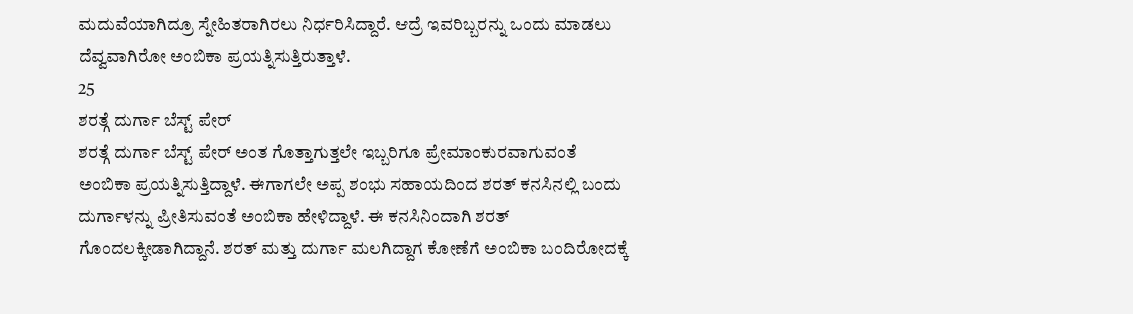ಮದುವೆಯಾಗಿದ್ರೂ ಸ್ನೇಹಿತರಾಗಿರಲು ನಿರ್ಧರಿಸಿದ್ದಾರೆ. ಆದ್ರೆ ಇವರಿಬ್ಬರನ್ನು ಒಂದು ಮಾಡಲು ದೆವ್ವವಾಗಿರೋ ಅಂಬಿಕಾ ಪ್ರಯತ್ನಿಸುತ್ತಿರುತ್ತಾಳೆ.
25
ಶರತ್ಗೆ ದುರ್ಗಾ ಬೆಸ್ಟ್ ಪೇರ್
ಶರತ್ಗೆ ದುರ್ಗಾ ಬೆಸ್ಟ್ ಪೇರ್ ಅಂತ ಗೊತ್ತಾಗುತ್ತಲೇ ಇಬ್ಬರಿಗೂ ಪ್ರೇಮಾಂಕುರವಾಗುವಂತೆ ಅಂಬಿಕಾ ಪ್ರಯತ್ನಿಸುತ್ತಿದ್ದಾಳೆ. ಈಗಾಗಲೇ ಅಪ್ಪ ಶಂಭು ಸಹಾಯದಿಂದ ಶರತ್ ಕನಸಿನಲ್ಲಿ ಬಂದು ದುರ್ಗಾಳನ್ನು ಪ್ರೀತಿಸುವಂತೆ ಅಂಬಿಕಾ ಹೇಳಿದ್ದಾಳೆ. ಈ ಕನಸಿನಿಂದಾಗಿ ಶರತ್ ಗೊಂದಲಕ್ಕೀಡಾಗಿದ್ದಾನೆ. ಶರತ್ ಮತ್ತು ದುರ್ಗಾ ಮಲಗಿದ್ದಾಗ ಕೋಣೆಗೆ ಅಂಬಿಕಾ ಬಂದಿರೋದಕ್ಕೆ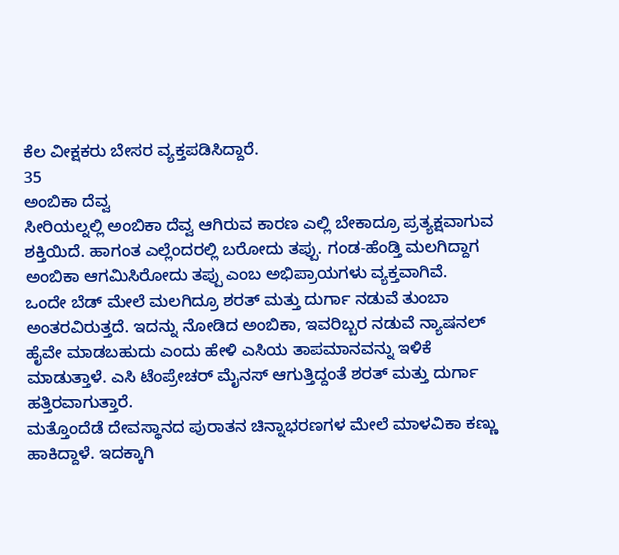ಕೆಲ ವೀಕ್ಷಕರು ಬೇಸರ ವ್ಯಕ್ತಪಡಿಸಿದ್ದಾರೆ.
35
ಅಂಬಿಕಾ ದೆವ್ವ
ಸೀರಿಯಲ್ನಲ್ಲಿ ಅಂಬಿಕಾ ದೆವ್ವ ಆಗಿರುವ ಕಾರಣ ಎಲ್ಲಿ ಬೇಕಾದ್ರೂ ಪ್ರತ್ಯಕ್ಷವಾಗುವ ಶಕ್ತಿಯಿದೆ. ಹಾಗಂತ ಎಲ್ಲೆಂದರಲ್ಲಿ ಬರೋದು ತಪ್ಪು. ಗಂಡ-ಹೆಂಡ್ತಿ ಮಲಗಿದ್ದಾಗ ಅಂಬಿಕಾ ಆಗಮಿಸಿರೋದು ತಪ್ಪು ಎಂಬ ಅಭಿಪ್ರಾಯಗಳು ವ್ಯಕ್ತವಾಗಿವೆ.
ಒಂದೇ ಬೆಡ್ ಮೇಲೆ ಮಲಗಿದ್ರೂ ಶರತ್ ಮತ್ತು ದುರ್ಗಾ ನಡುವೆ ತುಂಬಾ ಅಂತರವಿರುತ್ತದೆ. ಇದನ್ನು ನೋಡಿದ ಅಂಬಿಕಾ, ಇವರಿಬ್ಬರ ನಡುವೆ ನ್ಯಾಷನಲ್ ಹೈವೇ ಮಾಡಬಹುದು ಎಂದು ಹೇಳಿ ಎಸಿಯ ತಾಪಮಾನವನ್ನು ಇಳಿಕೆ ಮಾಡುತ್ತಾಳೆ. ಎಸಿ ಟೆಂಪ್ರೇಚರ್ ಮೈನಸ್ ಆಗುತ್ತಿದ್ದಂತೆ ಶರತ್ ಮತ್ತು ದುರ್ಗಾ ಹತ್ತಿರವಾಗುತ್ತಾರೆ.
ಮತ್ತೊಂದೆಡೆ ದೇವಸ್ಥಾನದ ಪುರಾತನ ಚಿನ್ನಾಭರಣಗಳ ಮೇಲೆ ಮಾಳವಿಕಾ ಕಣ್ಣು ಹಾಕಿದ್ದಾಳೆ. ಇದಕ್ಕಾಗಿ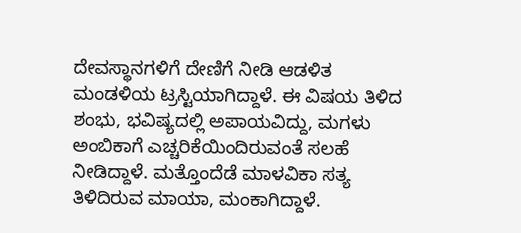ದೇವಸ್ಥಾನಗಳಿಗೆ ದೇಣಿಗೆ ನೀಡಿ ಆಡಳಿತ ಮಂಡಳಿಯ ಟ್ರಸ್ಟಿಯಾಗಿದ್ದಾಳೆ. ಈ ವಿಷಯ ತಿಳಿದ ಶಂಭು, ಭವಿಷ್ಯದಲ್ಲಿ ಅಪಾಯವಿದ್ದು, ಮಗಳು ಅಂಬಿಕಾಗೆ ಎಚ್ಚರಿಕೆಯಿಂದಿರುವಂತೆ ಸಲಹೆ ನೀಡಿದ್ದಾಳೆ. ಮತ್ತೊಂದೆಡೆ ಮಾಳವಿಕಾ ಸತ್ಯ ತಿಳಿದಿರುವ ಮಾಯಾ, ಮಂಕಾಗಿದ್ದಾಳೆ.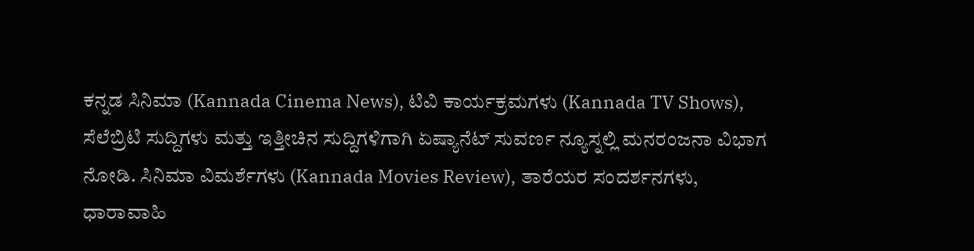ಕನ್ನಡ ಸಿನಿಮಾ (Kannada Cinema News), ಟಿವಿ ಕಾರ್ಯಕ್ರಮಗಳು (Kannada TV Shows), ಸೆಲೆಬ್ರಿಟಿ ಸುದ್ದಿಗಳು ಮತ್ತು ಇತ್ತೀಚಿನ ಸುದ್ದಿಗಳಿಗಾಗಿ ಏಷ್ಯಾನೆಟ್ ಸುವರ್ಣ ನ್ಯೂಸ್ನಲ್ಲಿ ಮನರಂಜನಾ ವಿಭಾಗ ನೋಡಿ. ಸಿನಿಮಾ ವಿಮರ್ಶೆಗಳು (Kannada Movies Review), ತಾರೆಯರ ಸಂದರ್ಶನಗಳು, ಧಾರಾವಾಹಿ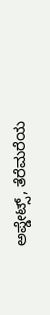ಅಪ್ಡೇಟ್ಸ್, ತೆರೆಮರೆಯ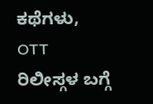ಕಥೆಗಳು, OTT ರಿಲೀಸ್ಗಳ ಬಗ್ಗೆ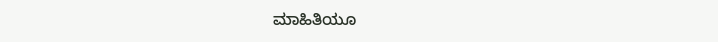ಮಾಹಿತಿಯೂ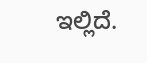ಇಲ್ಲಿದೆ.